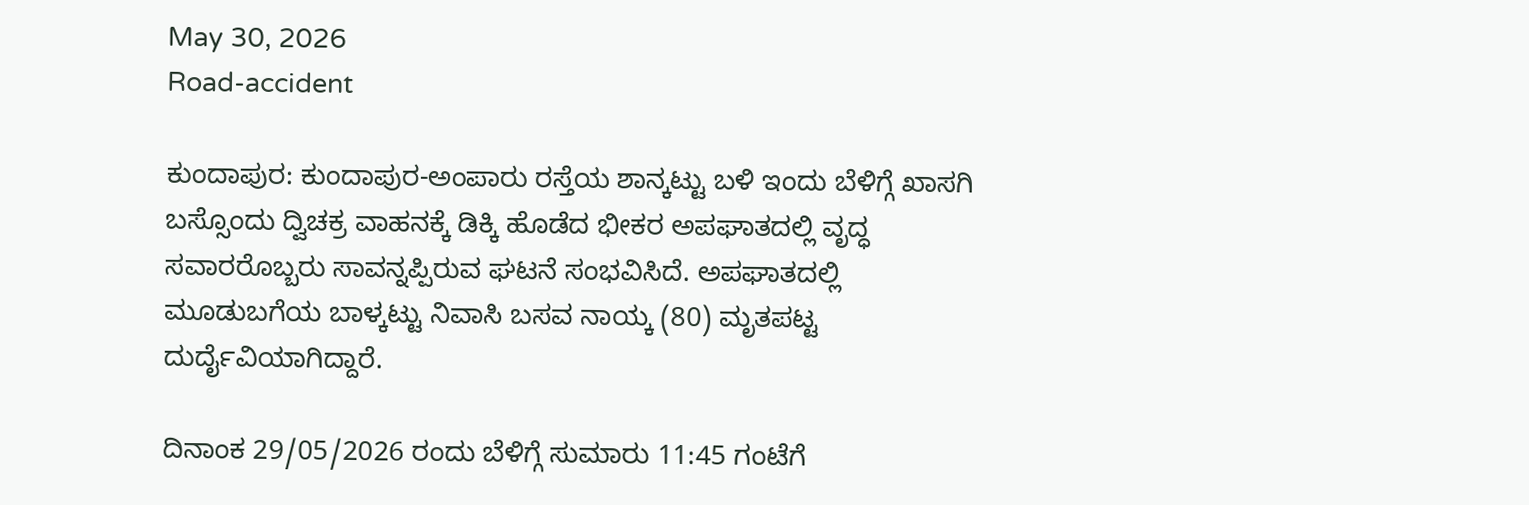May 30, 2026
Road-accident

ಕುಂದಾಪುರ: ಕುಂದಾಪುರ-ಅಂಪಾರು ರಸ್ತೆಯ ಶಾನ್ಕಟ್ಟು ಬಳಿ ಇಂದು ಬೆಳಿಗ್ಗೆ ಖಾಸಗಿ ಬಸ್ಸೊಂದು ದ್ವಿಚಕ್ರ ವಾಹನಕ್ಕೆ ಡಿಕ್ಕಿ ಹೊಡೆದ ಭೀಕರ ಅಪಘಾತದಲ್ಲಿ ವೃದ್ಧ ಸವಾರರೊಬ್ಬರು ಸಾವನ್ನಪ್ಪಿರುವ ಘಟನೆ ಸಂಭವಿಸಿದೆ. ಅಪಘಾತದಲ್ಲಿ ಮೂಡುಬಗೆಯ ಬಾಳ್ಕಟ್ಟು ನಿವಾಸಿ ಬಸವ ನಾಯ್ಕ (80) ಮೃತಪಟ್ಟ ದುರ್ದೈವಿಯಾಗಿದ್ದಾರೆ.

ದಿನಾಂಕ 29/05/2026 ರಂದು ಬೆಳಿಗ್ಗೆ ಸುಮಾರು 11:45 ಗಂಟೆಗೆ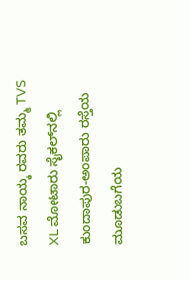ಬಸವ ನಾಯ್ಕ ರವರು ತಮ್ಮ TVS XL ಮೋಟಾರು ಸೈಕಲ್‌ನಲ್ಲಿ ಕುಂದಾಪುರ-ಅಂಪಾರು ರಸ್ತೆಯ ಮೂಡುಬಗೆಯ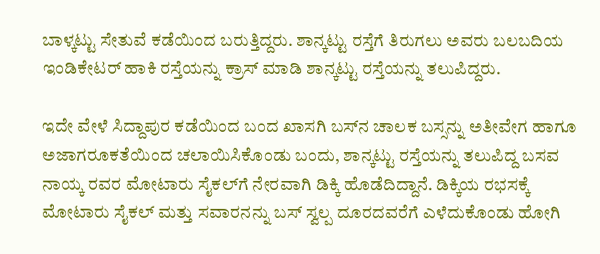ಬಾಳ್ಕಟ್ಟು ಸೇತುವೆ ಕಡೆಯಿಂದ ಬರುತ್ತಿದ್ದರು. ಶಾನ್ಕಟ್ಟು ರಸ್ತೆಗೆ ತಿರುಗಲು ಅವರು ಬಲಬದಿಯ ಇಂಡಿಕೇಟರ್ ಹಾಕಿ ರಸ್ತೆಯನ್ನು ಕ್ರಾಸ್ ಮಾಡಿ ಶಾನ್ಕಟ್ಟು ರಸ್ತೆಯನ್ನು ತಲುಪಿದ್ದರು.

ಇದೇ ವೇಳೆ ಸಿದ್ದಾಪುರ ಕಡೆಯಿಂದ ಬಂದ ಖಾಸಗಿ ಬಸ್‌ನ ಚಾಲಕ ಬಸ್ಸನ್ನು ಅತೀವೇಗ ಹಾಗೂ ಅಜಾಗರೂಕತೆಯಿಂದ ಚಲಾಯಿಸಿಕೊಂಡು ಬಂದು, ಶಾನ್ಕಟ್ಟು ರಸ್ತೆಯನ್ನು ತಲುಪಿದ್ದ ಬಸವ ನಾಯ್ಕ ರವರ ಮೋಟಾರು ಸೈಕಲ್‌ಗೆ ನೇರವಾಗಿ ಡಿಕ್ಕಿ ಹೊಡೆದಿದ್ದಾನೆ. ಡಿಕ್ಕಿಯ ರಭಸಕ್ಕೆ ಮೋಟಾರು ಸೈಕಲ್ ಮತ್ತು ಸವಾರನನ್ನು ಬಸ್ ಸ್ವಲ್ಪ ದೂರದವರೆಗೆ ಎಳೆದುಕೊಂಡು ಹೋಗಿ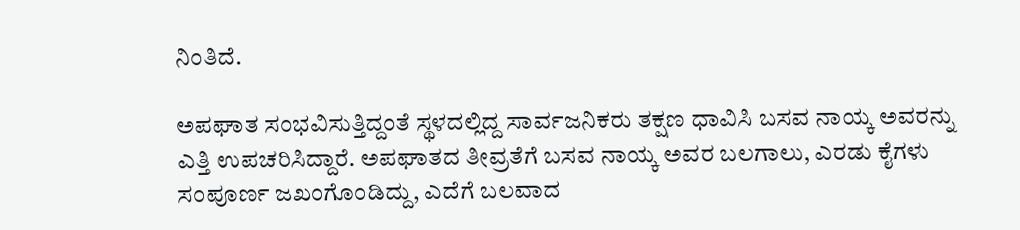ನಿಂತಿದೆ.

ಅಪಘಾತ ಸಂಭವಿಸುತ್ತಿದ್ದಂತೆ ಸ್ಥಳದಲ್ಲಿದ್ದ ಸಾರ್ವಜನಿಕರು ತಕ್ಷಣ ಧಾವಿಸಿ ಬಸವ ನಾಯ್ಕ ಅವರನ್ನು ಎತ್ತಿ ಉಪಚರಿಸಿದ್ದಾರೆ. ಅಪಘಾತದ ತೀವ್ರತೆಗೆ ಬಸವ ನಾಯ್ಕ ಅವರ ಬಲಗಾಲು, ಎರಡು ಕೈಗಳು ಸಂಪೂರ್ಣ ಜಖಂಗೊಂಡಿದ್ದು, ಎದೆಗೆ ಬಲವಾದ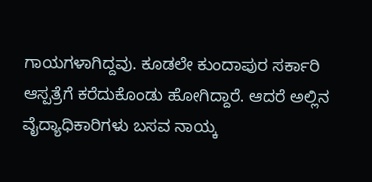ಗಾಯಗಳಾಗಿದ್ದವು. ಕೂಡಲೇ ಕುಂದಾಪುರ ಸರ್ಕಾರಿ ಆಸ್ಪತ್ರೆಗೆ ಕರೆದುಕೊಂಡು ಹೋಗಿದ್ದಾರೆ. ಆದರೆ ಅಲ್ಲಿನ ವೈದ್ಯಾಧಿಕಾರಿಗಳು ಬಸವ ನಾಯ್ಕ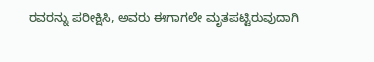ರವರನ್ನು ಪರೀಕ್ಷಿಸಿ, ಅವರು ಈಗಾಗಲೇ ಮೃತಪಟ್ಟಿರುವುದಾಗಿ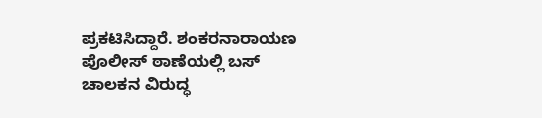ಪ್ರಕಟಿಸಿದ್ದಾರೆ. ಶಂಕರನಾರಾಯಣ ಪೊಲೀಸ್ ಠಾಣೆಯಲ್ಲಿ ಬಸ್ ಚಾಲಕನ ವಿರುದ್ಧ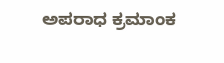ಅಪರಾಧ ಕ್ರಮಾಂಕ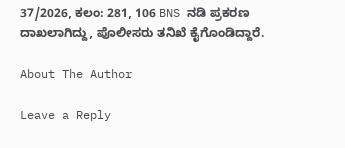37/2026, ಕಲಂ: 281, 106 BNS ನಡಿ ಪ್ರಕರಣ ದಾಖಲಾಗಿದ್ದು, ಪೊಲೀಸರು ತನಿಖೆ ಕೈಗೊಂಡಿದ್ದಾರೆ.

About The Author

Leave a Reply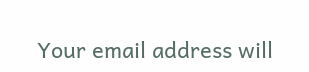Your email address will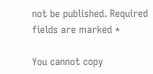not be published. Required fields are marked *

You cannot copy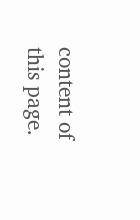content of this page.